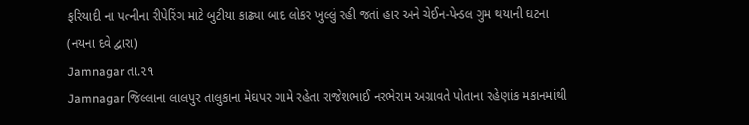ફરિયાદી ના પત્નીના રીપેરિંગ માટે બુટીયા કાઢ્યા બાદ લોકર ખુલ્લું રહી જતાં હાર અને ચેઈન-પેન્ડલ ગુમ થયાની ઘટના
(નયના દવે દ્વારા)
Jamnagar તા.૨૧
Jamnagar જિલ્લાના લાલપુર તાલુકાના મેઘપર ગામે રહેતા રાજેશભાઈ નરભેરામ અગ્રાવતે પોતાના રહેણાંક મકાનમાંથી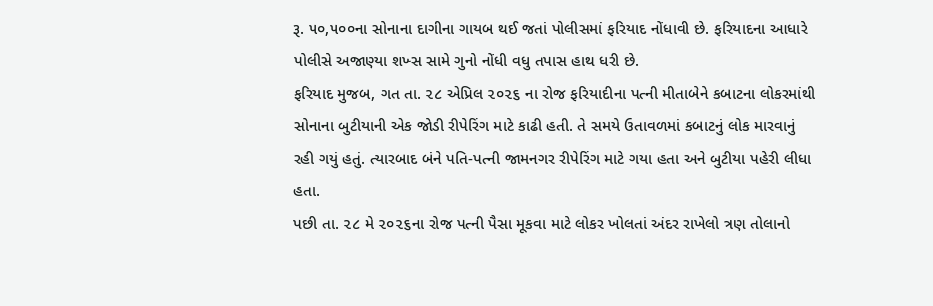રૂ. ૫૦,૫૦૦ના સોનાના દાગીના ગાયબ થઈ જતાં પોલીસમાં ફરિયાદ નોંધાવી છે. ફરિયાદના આધારે પોલીસે અજાણ્યા શખ્સ સામે ગુનો નોંધી વધુ તપાસ હાથ ધરી છે.
ફરિયાદ મુજબ, ગત તા. ૨૮ એપ્રિલ ૨૦૨૬ ના રોજ ફરિયાદીના પત્ની મીતાબેને કબાટના લોકરમાંથી સોનાના બુટીયાની એક જોડી રીપેરિંગ માટે કાઢી હતી. તે સમયે ઉતાવળમાં કબાટનું લોક મારવાનું રહી ગયું હતું. ત્યારબાદ બંને પતિ-પત્ની જામનગર રીપેરિંગ માટે ગયા હતા અને બુટીયા પહેરી લીધા હતા.
પછી તા. ૨૮ મે ૨૦૨૬ના રોજ પત્ની પૈસા મૂકવા માટે લોકર ખોલતાં અંદર રાખેલો ત્રણ તોલાનો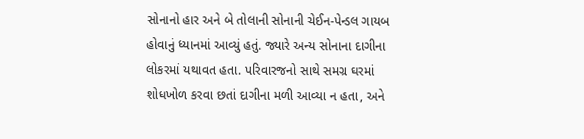સોનાનો હાર અને બે તોલાની સોનાની ચેઈન-પેન્ડલ ગાયબ હોવાનું ધ્યાનમાં આવ્યું હતું. જ્યારે અન્ય સોનાના દાગીના લોકરમાં યથાવત હતા. પરિવારજનો સાથે સમગ્ર ઘરમાં શોધખોળ કરવા છતાં દાગીના મળી આવ્યા ન હતા, અને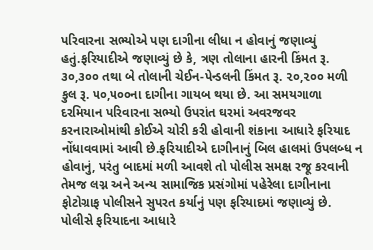પરિવારના સભ્યોએ પણ દાગીના લીધા ન હોવાનું જણાવ્યું હતું.ફરિયાદીએ જણાવ્યું છે કે, ત્રણ તોલાના હારની કિંમત રૂ. ૩૦,૩૦૦ તથા બે તોલાની ચેઈન-પેન્ડલની કિંમત રૂ. ૨૦,૨૦૦ મળી કુલ રૂ. ૫૦,૫૦૦ના દાગીના ગાયબ થયા છે. આ સમયગાળા દરમિયાન પરિવારના સભ્યો ઉપરાંત ઘરમાં અવરજવર કરનારાઓમાંથી કોઈએ ચોરી કરી હોવાની શંકાના આધારે ફરિયાદ નોંધાવવામાં આવી છે.ફરિયાદીએ દાગીનાનું બિલ હાલમાં ઉપલબ્ધ ન હોવાનું, પરંતુ બાદમાં મળી આવશે તો પોલીસ સમક્ષ રજૂ કરવાની તેમજ લગ્ન અને અન્ય સામાજિક પ્રસંગોમાં પહેરેલા દાગીનાના ફોટોગ્રાફ પોલીસને સુપરત કર્યાનું પણ ફરિયાદમાં જણાવ્યું છે. પોલીસે ફરિયાદના આધારે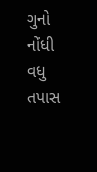ગુનો નોંધી વધુ તપાસ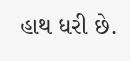હાથ ધરી છે.